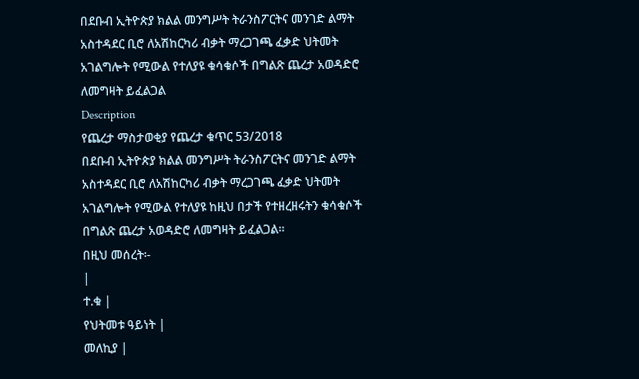በደቡብ ኢትዮጵያ ክልል መንግሥት ትራንስፖርትና መንገድ ልማት አስተዳደር ቢሮ ለአሽከርካሪ ብቃት ማረጋገጫ ፈቃድ ህትመት አገልግሎት የሚውል የተለያዩ ቁሳቁሶች በግልጽ ጨረታ አወዳድሮ ለመግዛት ይፈልጋል
Description
የጨረታ ማስታወቂያ የጨረታ ቁጥር 53/2018
በደቡብ ኢትዮጵያ ክልል መንግሥት ትራንስፖርትና መንገድ ልማት አስተዳደር ቢሮ ለአሽከርካሪ ብቃት ማረጋገጫ ፈቃድ ህትመት አገልግሎት የሚውል የተለያዩ ከዚህ በታች የተዘረዘሩትን ቁሳቁሶች በግልጽ ጨረታ አወዳድሮ ለመግዛት ይፈልጋል።
በዚህ መሰረት፡-
|
ተ.ቁ |
የህትመቱ ዓይነት |
መለኪያ |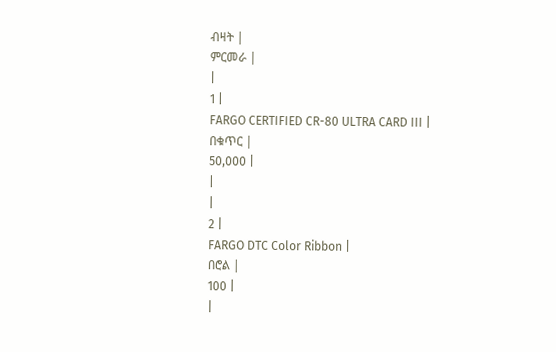ብዛት |
ምርመራ |
|
1 |
FARGO CERTIFIED CR-80 ULTRA CARD III |
በቁጥር |
50,000 |
|
|
2 |
FARGO DTC Color Ribbon |
በሮል |
100 |
|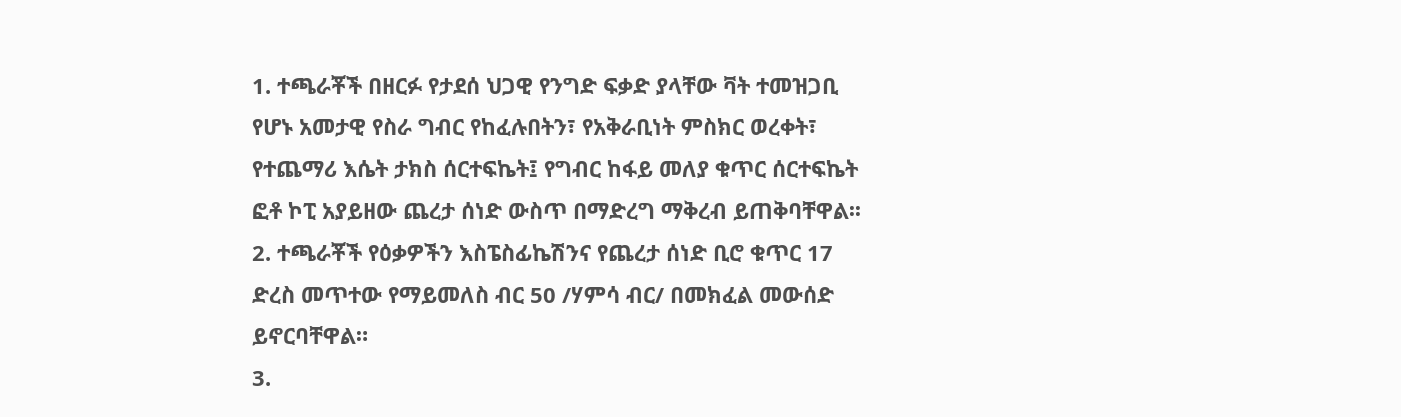1. ተጫራቾች በዘርፉ የታደሰ ህጋዊ የንግድ ፍቃድ ያላቸው ቫት ተመዝጋቢ የሆኑ አመታዊ የስራ ግብር የከፈሉበትን፣ የአቅራቢነት ምስክር ወረቀት፣ የተጨማሪ እሴት ታክስ ሰርተፍኬት፤ የግብር ከፋይ መለያ ቁጥር ሰርተፍኬት ፎቶ ኮፒ አያይዘው ጨረታ ሰነድ ውስጥ በማድረግ ማቅረብ ይጠቅባቸዋል፡፡
2. ተጫራቾች የዕቃዎችን እስፔስፊኬሽንና የጨረታ ሰነድ ቢሮ ቁጥር 17 ድረስ መጥተው የማይመለስ ብር 50 /ሃምሳ ብር/ በመክፈል መውሰድ ይኖርባቸዋል።
3.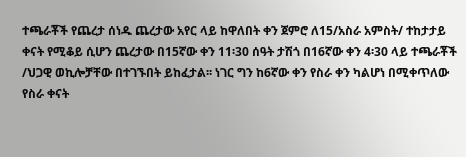ተጫራቾች የጨረታ ሰነዱ ጨረታው አየር ላይ ከዋለበት ቀን ጀምሮ ለ15/አስራ አምስት/ ተከታታይ ቀናት የሚቆይ ሲሆን ጨረታው በ15ኛው ቀን 11፡30 ሰዓት ታሽጎ በ16ኛው ቀን 4፡30 ላይ ተጫራቾች /ህጋዊ ወኪሎቻቸው በተገኙበት ይከፈታል፡፡ ነገር ግን ከ6ኛው ቀን የስራ ቀን ካልሆነ በሚቀጥለው የስራ ቀናት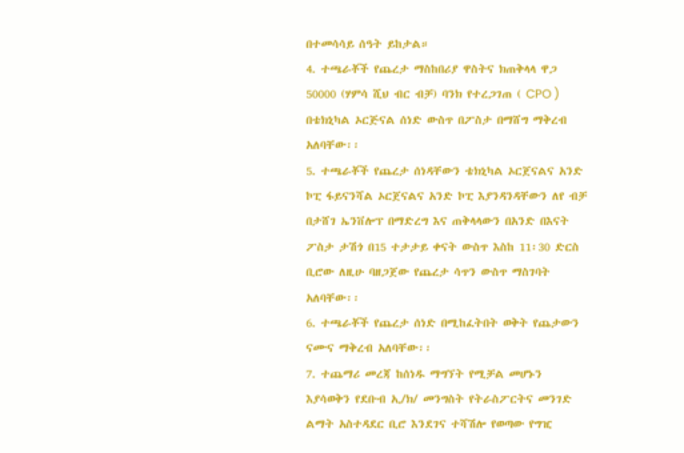በተመሳሳይ ሰዓት ይከታል።
4. ተጫራቾች የጨረታ ማስከበሪያ ዋስትና ክጠቅላላ ዋጋ 50000 (ሃምሳ ሺህ ብር ብቻ) ባንክ የተረጋገጠ ( CPO ) በቴክኒካል ኦርጅናል ሰነድ ውስጥ በፖስታ በማሸግ ማቅረብ አለባቸው፡፡
5. ተጫራቾች የጨረታ ሰነዳቸውን ቴክኒካል ኦርጀናልና አንድ ኮፒ ፋይናንሻል ኦርጀናልና አንድ ኮፒ እያንዳንዳቸውን ለየ ብቻ በታሸገ ኤንቨሎፕ በማድረግ እና ጠቅላላውን በአንድ በእናት ፖስታ ታሽጎ በ15 ተታታይ ቀናት ውስጥ እስከ 11፡30 ድርስ ቢሮው ለዚሁ ባዘጋጀው የጨረታ ሳጥን ውስጥ ማስገባት አለባቸው፡፡
6. ተጫራቾች የጨረታ ሰነድ በሚከፈትበት ወቅት የጨታውን ናሙና ማቅረብ አለባቸው፡፡
7. ተጨማሪ መረጃ ከሰነዱ ማግኘት የሚቻል መሆኑን እያሳወቅን የደቡብ ኢ/ክ/ መንግስት የትራስፖርትና መንገድ ልማት አስተዳደር ቢሮ እንደገና ተሻሽሎ የወጣው የግዢ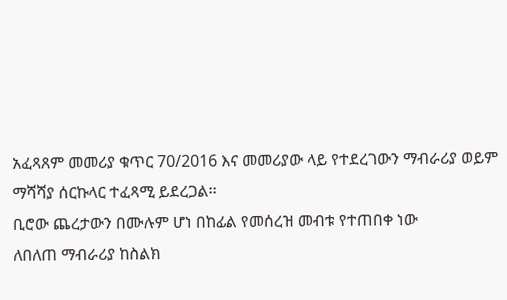አፈጻጸም መመሪያ ቁጥር 70/2016 እና መመሪያው ላይ የተደረገውን ማብራሪያ ወይም ማሻሻያ ሰርኩላር ተፈጻሚ ይደረጋል፡፡
ቢሮው ጨረታውን በሙሉም ሆነ በከፊል የመሰረዝ መብቱ የተጠበቀ ነው
ለበለጠ ማብራሪያ ከስልክ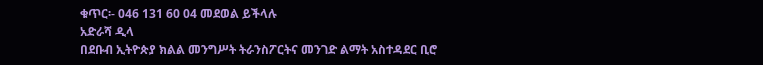ቁጥር፡- 046 131 60 04 መደወል ይችላሉ
አድራሻ ዲላ
በደቡብ ኢትዮጵያ ክልል መንግሥት ትራንስፖርትና መንገድ ልማት አስተዳደር ቢሮ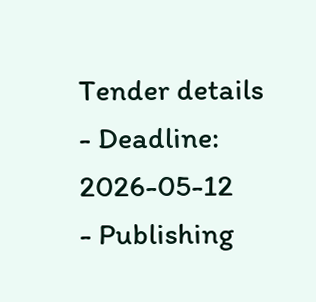Tender details
- Deadline: 2026-05-12
- Publishing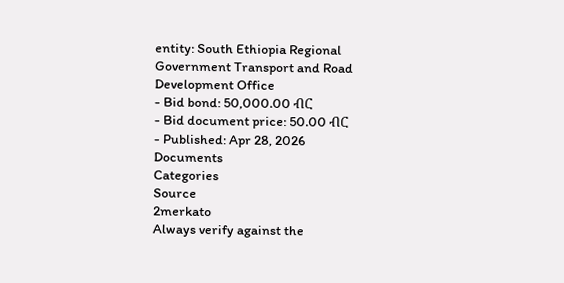entity: South Ethiopia Regional Government Transport and Road Development Office
- Bid bond: 50,000.00 ብር
- Bid document price: 50.00 ብር
- Published: Apr 28, 2026
Documents
Categories
Source
2merkato
Always verify against the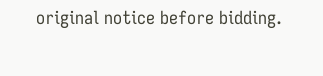original notice before bidding.